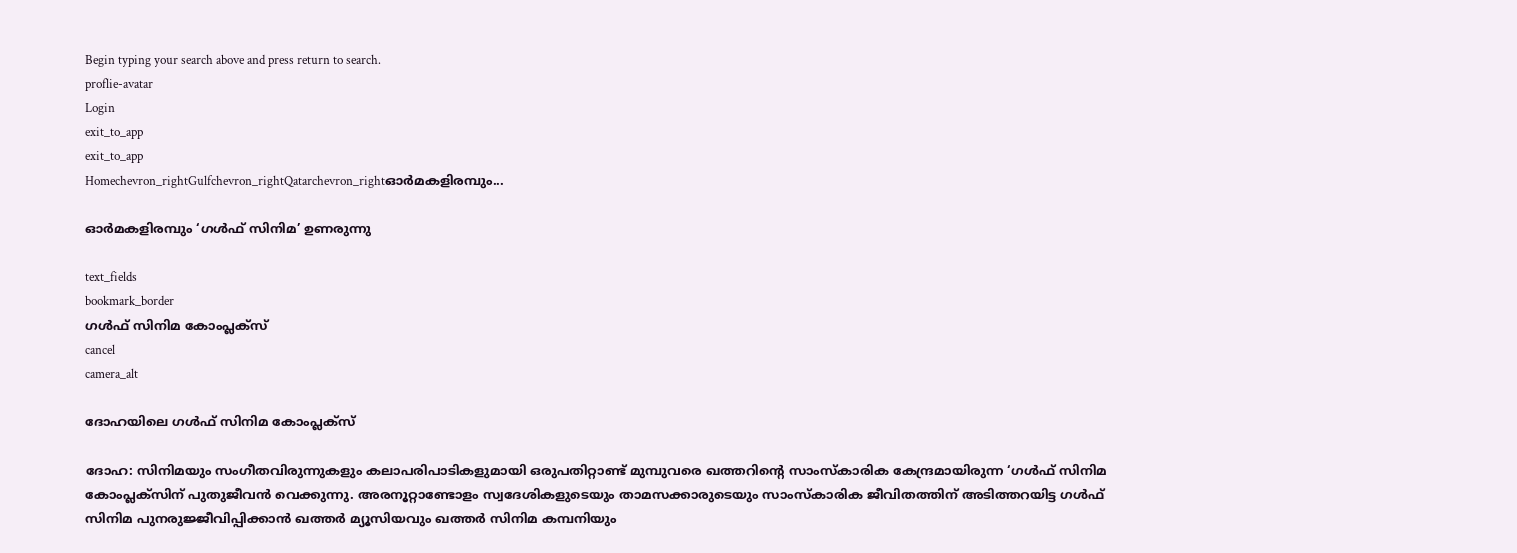Begin typing your search above and press return to search.
proflie-avatar
Login
exit_to_app
exit_to_app
Homechevron_rightGulfchevron_rightQatarchevron_rightഓർമകളിരമ്പും...

ഓർമകളിരമ്പും ‘ഗൾഫ് സിനിമ’ ഉണരുന്നു

text_fields
bookmark_border
ഗൾഫ് സിനിമ കോംപ്ലക്സ്
cancel
camera_alt

ദോഹയിലെ ഗൾഫ് സിനിമ കോംപ്ലക്സ്

ദോഹ: സിനിമയും സംഗീതവിരുന്നുകളും കലാപരിപാടികളുമായി ഒരുപതിറ്റാണ്ട് മുമ്പുവരെ ഖത്തറിന്റെ സാംസ്കാരിക കേന്ദ്രമായിരുന്ന ‘ഗൾഫ് സിനിമ കോംപ്ലക്സിന് പുതുജീവൻ വെക്കുന്നു. അരനൂറ്റാണ്ടോളം സ്വദേശികളുടെയും താമസക്കാരുടെയും സാംസ്കാരിക ജീവിതത്തിന് അടിത്തറയിട്ട ഗൾഫ് സിനിമ പുനരുജ്ജീവിപ്പിക്കാൻ ഖത്തർ മ്യൂസിയവും ഖത്തർ സിനിമ കമ്പനിയും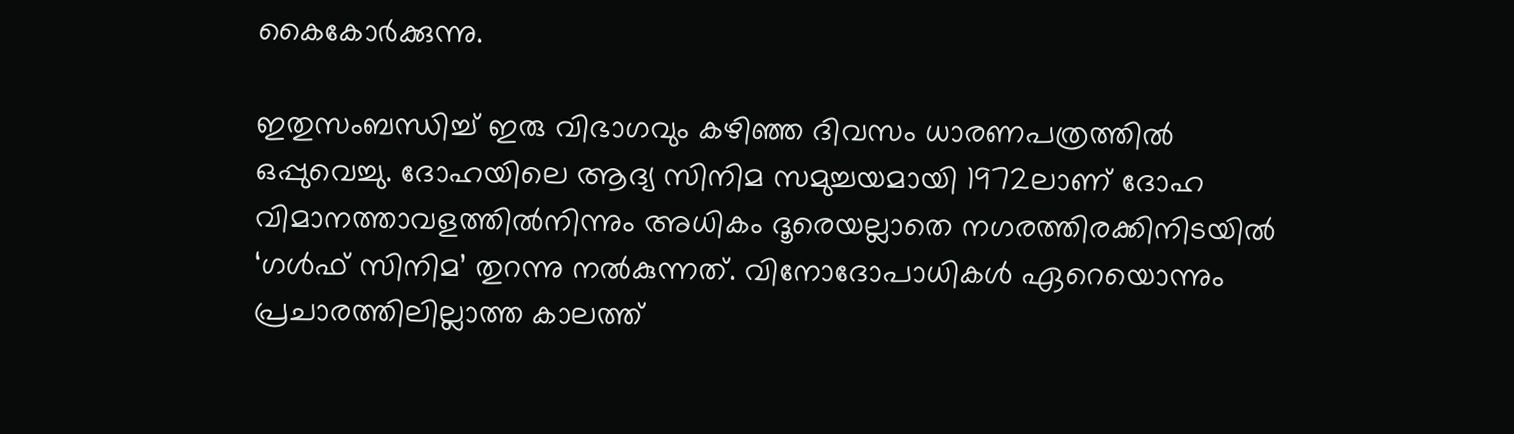കൈകോർക്കുന്നു.

ഇതുസംബന്ധിച്ച് ഇരു വിഭാഗവും കഴിഞ്ഞ ദിവസം ധാരണപത്രത്തിൽ ഒപ്പുവെച്ചു. ദോഹയിലെ ആദ്യ സിനിമ സമുച്ചയമായി 1972ലാണ് ദോഹ വിമാനത്താവളത്തിൽനിന്നും അധികം ദൂരെയല്ലാതെ നഗരത്തിരക്കിനിടയിൽ ‘ഗൾഫ് സിനിമ’ തുറന്നു നൽകുന്നത്. വിനോദോപാധികൾ ഏറെയൊന്നും പ്രചാരത്തിലില്ലാത്ത കാലത്ത്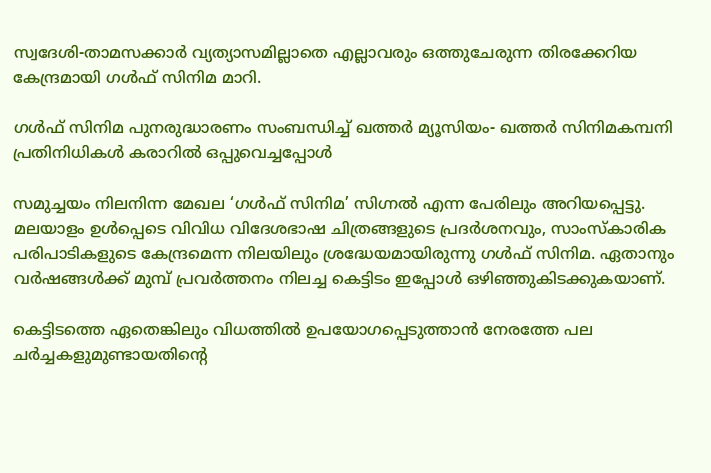സ്വദേശി-താമസക്കാർ വ്യത്യാസമില്ലാതെ എല്ലാവരും ഒത്തുചേരുന്ന തിരക്കേറിയ കേന്ദ്രമായി ഗൾഫ് സിനിമ മാറി.

ഗൾഫ് സിനിമ പുനരുദ്ധാരണം സംബന്ധിച്ച് ഖത്തർ മ്യൂസിയം- ഖത്തർ സിനിമകമ്പനി പ്രതിനിധികൾ കരാറിൽ ഒപ്പുവെച്ചപ്പോൾ

സമുച്ചയം നിലനിന്ന മേഖല ‘ഗൾഫ് സിനിമ’ സിഗ്നൽ എന്ന പേരിലും അറിയപ്പെട്ടു. മലയാളം ഉൾപ്പെടെ വിവിധ വിദേശഭാഷ ചിത്രങ്ങളുടെ പ്രദർശനവും, സാംസ്കാരിക പരിപാടികളുടെ കേന്ദ്രമെന്ന നിലയിലും ശ്രദ്ധേയമായിരുന്നു ഗൾഫ് സിനിമ. ഏതാനും വർഷങ്ങൾക്ക് മുമ്പ് പ്രവർത്തനം നിലച്ച കെട്ടിടം ഇപ്പോൾ ഒഴിഞ്ഞുകിടക്കുകയാണ്.

കെട്ടിടത്തെ ഏതെങ്കിലും വിധത്തിൽ ഉപയോഗപ്പെടുത്താൻ നേരത്തേ പല ചർച്ചകളുമുണ്ടായതിന്റെ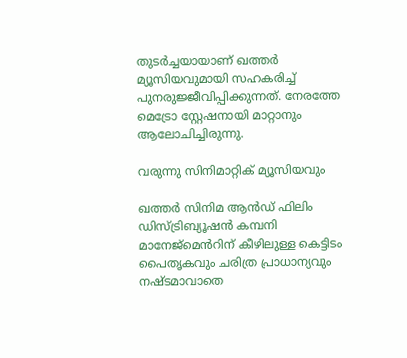തുടർച്ചയായാണ് ഖത്തർ മ്യൂസിയവുമായി സഹകരിച്ച് പുനരുജ്ജീവിപ്പിക്കുന്നത്. നേരത്തേ മെട്രോ സ്റ്റേഷനായി മാറ്റാനും ആലോചിച്ചിരുന്നു.

വരുന്നു സിനിമാറ്റിക് മ്യൂസിയവും

ഖത്തര്‍ സിനിമ ആൻഡ് ഫിലിം ഡിസ്ട്രിബ്യൂഷന്‍ കമ്പനി മാനേജ്മെൻറിന് കീഴിലുള്ള കെട്ടിടം പൈതൃകവും ചരിത്ര പ്രാധാന്യവും നഷ്ടമാവാതെ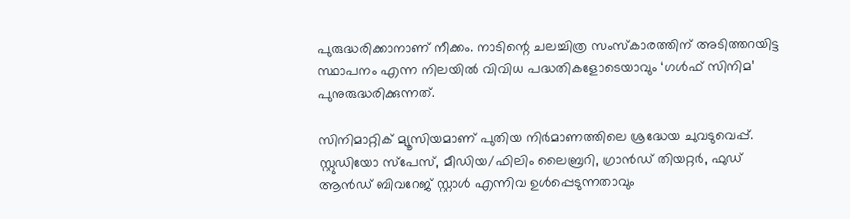പുരുദ്ധരിക്കാനാണ് നീക്കം. നാടിന്റെ ചലച്ചിത്ര സംസ്കാരത്തിന് അടിത്തറയിട്ട സ്ഥാപനം എന്ന നിലയിൽ വിവിധ പദ്ധതികളോടെയാവും ‘ഗൾഫ് സിനിമ’ പുനുരുദ്ധരിക്കുന്നത്.

സിനിമാറ്റിക് മ്യൂസിയമാണ് പുതിയ നിർമാണത്തിലെ ശ്രദ്ധേയ ചുവടുവെപ്പ്. സ്റ്റുഡിയോ സ്പേസ്, മീഡിയ/ഫിലിം ലൈബ്രറി, ഗ്രാൻഡ് തിയറ്റർ, ഫുഡ് ആൻഡ് ബിവറേജ് സ്റ്റാൾ എന്നിവ ഉൾപ്പെടുന്നതാവും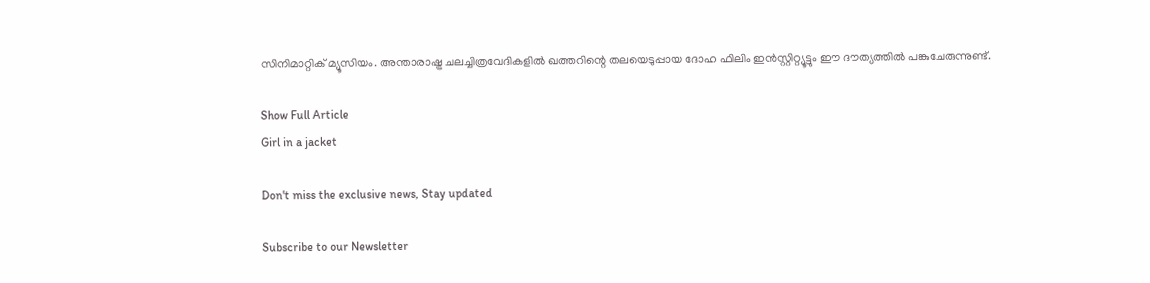സിനിമാറ്റിക് മ്യൂസിയം. അന്താരാഷ്ട്ര ചലച്ചിത്രവേദികളിൽ ഖത്തറിന്റെ തലയെടുപ്പായ ദോഹ ഫിലിം ഇൻസ്റ്റിറ്റ്യൂട്ടും ഈ ദൗത്യത്തിൽ പങ്കുചേരുന്നുണ്ട്.

Show Full Article
Girl in a jacket

Don't miss the exclusive news, Stay updated

Subscribe to our Newsletter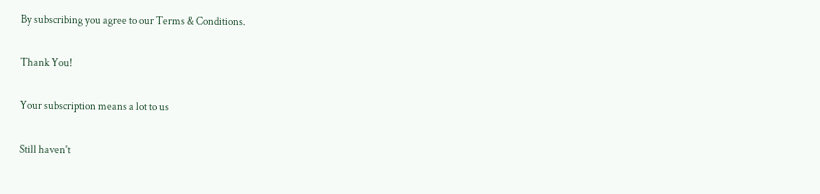By subscribing you agree to our Terms & Conditions.

Thank You!

Your subscription means a lot to us

Still haven't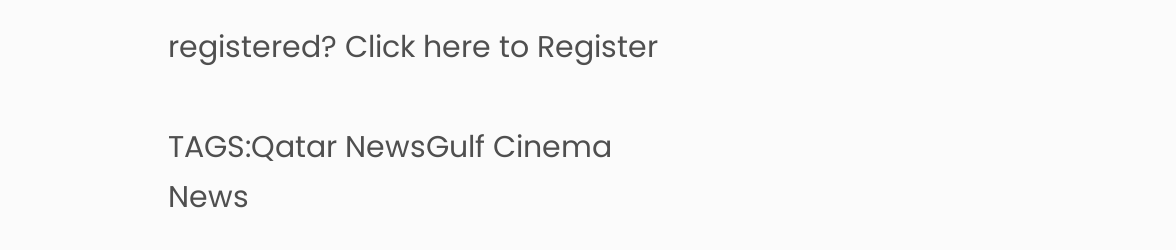registered? Click here to Register

TAGS:Qatar NewsGulf Cinema
News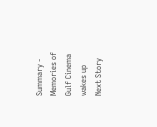Summary - Memories of Gulf Cinema wakes up
Next Story